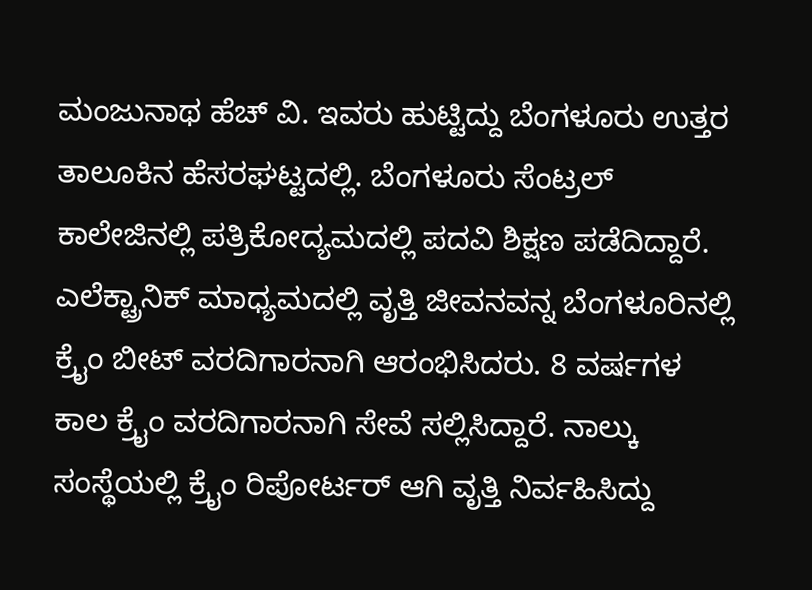ಮಂಜುನಾಥ ಹೆಚ್ ವಿ. ಇವರು ಹುಟ್ಟಿದ್ದು ಬೆಂಗಳೂರು ಉತ್ತರ ತಾಲೂಕಿನ ಹೆಸರಘಟ್ಟದಲ್ಲಿ. ಬೆಂಗಳೂರು ಸೆಂಟ್ರಲ್ ಕಾಲೇಜಿನಲ್ಲಿ ಪತ್ರಿಕೋದ್ಯಮದಲ್ಲಿ ಪದವಿ ಶಿಕ್ಷಣ ಪಡೆದಿದ್ದಾರೆ. ಎಲೆಕ್ಟ್ರಾನಿಕ್ ಮಾಧ್ಯಮದಲ್ಲಿ ವೃತ್ತಿ ಜೀವನವನ್ನ ಬೆಂಗಳೂರಿನಲ್ಲಿ ಕ್ರೈಂ ಬೀಟ್ ವರದಿಗಾರನಾಗಿ ಆರಂಭಿಸಿದರು. 8 ವರ್ಷಗಳ ಕಾಲ ಕ್ರೈಂ ವರದಿಗಾರನಾಗಿ ಸೇವೆ ಸಲ್ಲಿಸಿದ್ದಾರೆ. ನಾಲ್ಕು ಸಂಸ್ಥೆಯಲ್ಲಿ ಕ್ರೈಂ ರಿಪೋರ್ಟರ್ ಆಗಿ ವೃತ್ತಿ ನಿರ್ವಹಿಸಿದ್ದು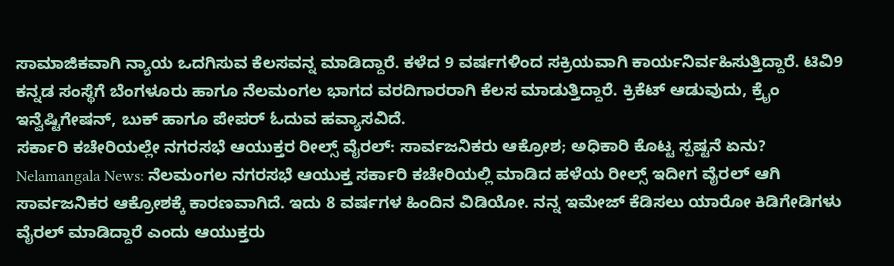ಸಾಮಾಜಿಕವಾಗಿ ನ್ಯಾಯ ಒದಗಿಸುವ ಕೆಲಸವನ್ನ ಮಾಡಿದ್ದಾರೆ. ಕಳೆದ 9 ವರ್ಷಗಳಿಂದ ಸಕ್ರಿಯವಾಗಿ ಕಾರ್ಯನಿರ್ವಹಿಸುತ್ತಿದ್ದಾರೆ. ಟಿವಿ9 ಕನ್ನಡ ಸಂಸ್ಥೆಗೆ ಬೆಂಗಳೂರು ಹಾಗೂ ನೆಲಮಂಗಲ ಭಾಗದ ವರದಿಗಾರರಾಗಿ ಕೆಲಸ ಮಾಡುತ್ತಿದ್ದಾರೆ. ಕ್ರಿಕೆಟ್ ಆಡುವುದು, ಕ್ರೈಂ ಇನ್ವೆಷ್ಟಿಗೇಷನ್, ಬುಕ್ ಹಾಗೂ ಪೇಪರ್ ಓದುವ ಹವ್ಯಾಸವಿದೆ.
ಸರ್ಕಾರಿ ಕಚೇರಿಯಲ್ಲೇ ನಗರಸಭೆ ಆಯುಕ್ತರ ರೀಲ್ಸ್ ವೈರಲ್: ಸಾರ್ವಜನಿಕರು ಆಕ್ರೋಶ; ಅಧಿಕಾರಿ ಕೊಟ್ಟ ಸ್ಪಷ್ಟನೆ ಏನು?
Nelamangala News: ನೆಲಮಂಗಲ ನಗರಸಭೆ ಆಯುಕ್ತ ಸರ್ಕಾರಿ ಕಚೇರಿಯಲ್ಲಿ ಮಾಡಿದ ಹಳೆಯ ರೀಲ್ಸ್ ಇದೀಗ ವೈರಲ್ ಆಗಿ ಸಾರ್ವಜನಿಕರ ಆಕ್ರೋಶಕ್ಕೆ ಕಾರಣವಾಗಿದೆ. ಇದು 8 ವರ್ಷಗಳ ಹಿಂದಿನ ವಿಡಿಯೋ. ನನ್ನ ಇಮೇಜ್ ಕೆಡಿಸಲು ಯಾರೋ ಕಿಡಿಗೇಡಿಗಳು ವೈರಲ್ ಮಾಡಿದ್ದಾರೆ ಎಂದು ಆಯುಕ್ತರು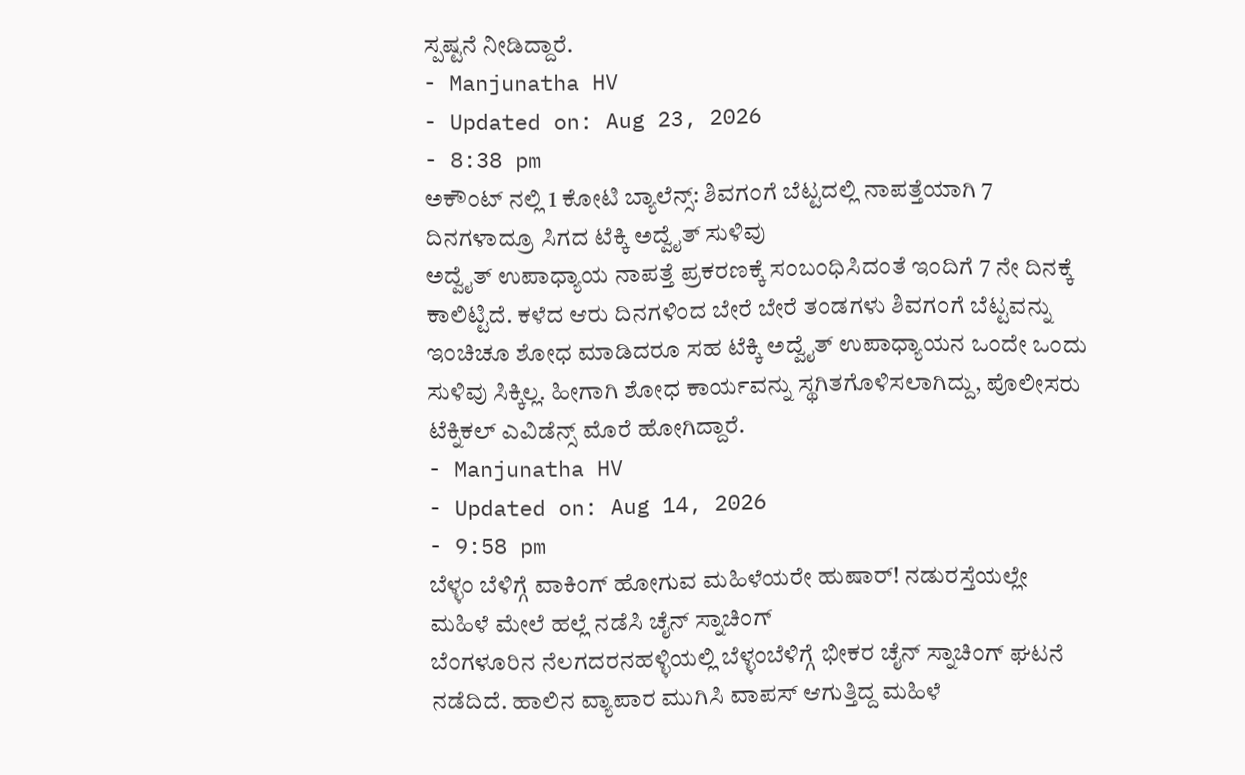ಸ್ಪಷ್ಟನೆ ನೀಡಿದ್ದಾರೆ.
- Manjunatha HV
- Updated on: Aug 23, 2026
- 8:38 pm
ಅಕೌಂಟ್ ನಲ್ಲಿ 1 ಕೋಟಿ ಬ್ಯಾಲೆನ್ಸ್: ಶಿವಗಂಗೆ ಬೆಟ್ಟದಲ್ಲಿ ನಾಪತ್ತೆಯಾಗಿ 7 ದಿನಗಳಾದ್ರೂ ಸಿಗದ ಟೆಕ್ಕಿ ಅದ್ವೈತ್ ಸುಳಿವು
ಅದ್ವೈತ್ ಉಪಾಧ್ಯಾಯ ನಾಪತ್ತೆ ಪ್ರಕರಣಕ್ಕೆ ಸಂಬಂಧಿಸಿದಂತೆ ಇಂದಿಗೆ 7 ನೇ ದಿನಕ್ಕೆ ಕಾಲಿಟ್ಟಿದೆ. ಕಳೆದ ಆರು ದಿನಗಳಿಂದ ಬೇರೆ ಬೇರೆ ತಂಡಗಳು ಶಿವಗಂಗೆ ಬೆಟ್ಟವನ್ನು ಇಂಚಿಚೂ ಶೋಧ ಮಾಡಿದರೂ ಸಹ ಟೆಕ್ಕಿ ಅದ್ವೈತ್ ಉಪಾಧ್ಯಾಯನ ಒಂದೇ ಒಂದು ಸುಳಿವು ಸಿಕ್ಕಿಲ್ಲ. ಹೀಗಾಗಿ ಶೋಧ ಕಾರ್ಯವನ್ನು ಸ್ಥಗಿತಗೊಳಿಸಲಾಗಿದ್ದು, ಪೊಲೀಸರು ಟೆಕ್ನಿಕಲ್ ಎವಿಡೆನ್ಸ್ ಮೊರೆ ಹೋಗಿದ್ದಾರೆ.
- Manjunatha HV
- Updated on: Aug 14, 2026
- 9:58 pm
ಬೆಳ್ಳಂ ಬೆಳಿಗ್ಗೆ ವಾಕಿಂಗ್ ಹೋಗುವ ಮಹಿಳೆಯರೇ ಹುಷಾರ್! ನಡುರಸ್ತೆಯಲ್ಲೇ ಮಹಿಳೆ ಮೇಲೆ ಹಲ್ಲೆ ನಡೆಸಿ ಚೈನ್ ಸ್ನಾಚಿಂಗ್
ಬೆಂಗಳೂರಿನ ನೆಲಗದರನಹಳ್ಳಿಯಲ್ಲಿ ಬೆಳ್ಳಂಬೆಳಿಗ್ಗೆ ಭೀಕರ ಚೈನ್ ಸ್ನಾಚಿಂಗ್ ಘಟನೆ ನಡೆದಿದೆ. ಹಾಲಿನ ವ್ಯಾಪಾರ ಮುಗಿಸಿ ವಾಪಸ್ ಆಗುತ್ತಿದ್ದ ಮಹಿಳೆ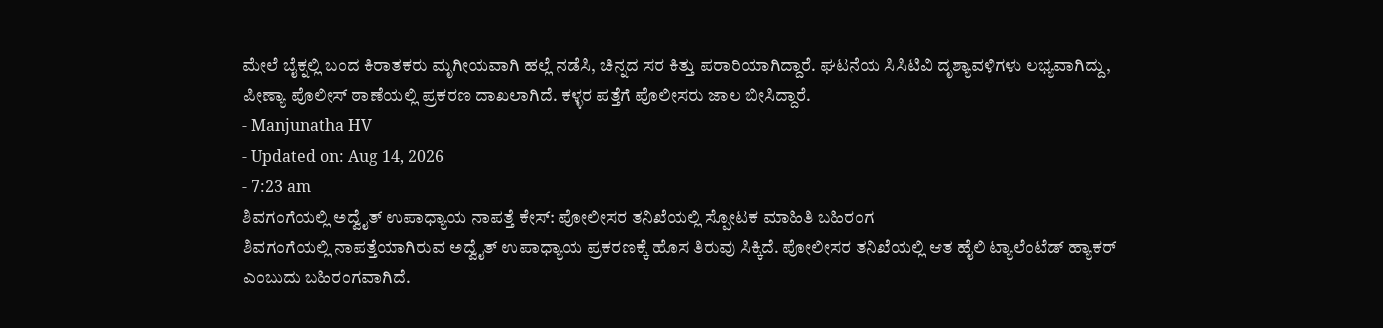ಮೇಲೆ ಬೈಕ್ನಲ್ಲಿ ಬಂದ ಕಿರಾತಕರು ಮೃಗೀಯವಾಗಿ ಹಲ್ಲೆ ನಡೆಸಿ, ಚಿನ್ನದ ಸರ ಕಿತ್ತು ಪರಾರಿಯಾಗಿದ್ದಾರೆ. ಘಟನೆಯ ಸಿಸಿಟಿವಿ ದೃಶ್ಯಾವಳಿಗಳು ಲಭ್ಯವಾಗಿದ್ದು, ಪೀಣ್ಯಾ ಪೊಲೀಸ್ ಠಾಣೆಯಲ್ಲಿ ಪ್ರಕರಣ ದಾಖಲಾಗಿದೆ. ಕಳ್ಳರ ಪತ್ತೆಗೆ ಪೊಲೀಸರು ಜಾಲ ಬೀಸಿದ್ದಾರೆ.
- Manjunatha HV
- Updated on: Aug 14, 2026
- 7:23 am
ಶಿವಗಂಗೆಯಲ್ಲಿ ಅದ್ವೈತ್ ಉಪಾಧ್ಯಾಯ ನಾಪತ್ತೆ ಕೇಸ್: ಪೋಲೀಸರ ತನಿಖೆಯಲ್ಲಿ ಸ್ಪೋಟಕ ಮಾಹಿತಿ ಬಹಿರಂಗ
ಶಿವಗಂಗೆಯಲ್ಲಿ ನಾಪತ್ತೆಯಾಗಿರುವ ಅದ್ವೈತ್ ಉಪಾಧ್ಯಾಯ ಪ್ರಕರಣಕ್ಕೆ ಹೊಸ ತಿರುವು ಸಿಕ್ಕಿದೆ. ಪೋಲೀಸರ ತನಿಖೆಯಲ್ಲಿ ಆತ ಹೈಲಿ ಟ್ಯಾಲೆಂಟೆಡ್ ಹ್ಯಾಕರ್ ಎಂಬುದು ಬಹಿರಂಗವಾಗಿದೆ.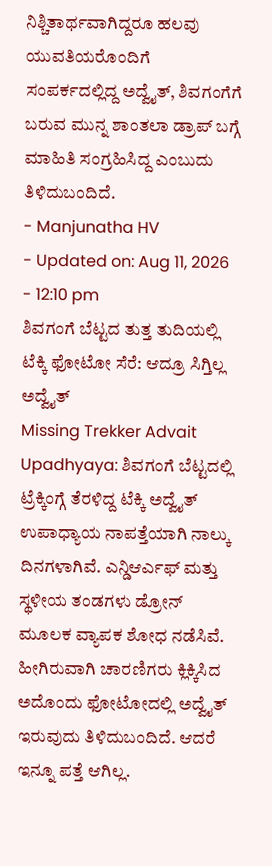ನಿಶ್ಚಿತಾರ್ಥವಾಗಿದ್ದರೂ ಹಲವು ಯುವತಿಯರೊಂದಿಗೆ ಸಂಪರ್ಕದಲ್ಲಿದ್ದ ಅದ್ವೈತ್, ಶಿವಗಂಗೆಗೆ ಬರುವ ಮುನ್ನ ಶಾಂತಲಾ ಡ್ರಾಪ್ ಬಗ್ಗೆ ಮಾಹಿತಿ ಸಂಗ್ರಹಿಸಿದ್ದ ಎಂಬುದು ತಿಳಿದುಬಂದಿದೆ.
- Manjunatha HV
- Updated on: Aug 11, 2026
- 12:10 pm
ಶಿವಗಂಗೆ ಬೆಟ್ಟದ ತುತ್ತ ತುದಿಯಲ್ಲಿ ಟೆಕ್ಕಿ ಫೋಟೋ ಸೆರೆ: ಆದ್ರೂ ಸಿಗ್ತಿಲ್ಲ ಅದ್ವೈತ್
Missing Trekker Advait Upadhyaya: ಶಿವಗಂಗೆ ಬೆಟ್ಟದಲ್ಲಿ ಟ್ರೆಕ್ಕಿಂಗ್ಗೆ ತೆರಳಿದ್ದ ಟೆಕ್ಕಿ ಅದ್ವೈತ್ ಉಪಾಧ್ಯಾಯ ನಾಪತ್ತೆಯಾಗಿ ನಾಲ್ಕು ದಿನಗಳಾಗಿವೆ. ಎನ್ಡಿಆರ್ಎಫ್ ಮತ್ತು ಸ್ಥಳೀಯ ತಂಡಗಳು ಡ್ರೋನ್ ಮೂಲಕ ವ್ಯಾಪಕ ಶೋಧ ನಡೆಸಿವೆ. ಹೀಗಿರುವಾಗಿ ಚಾರಣಿಗರು ಕ್ಲಿಕ್ಕಿಸಿದ ಅದೊಂದು ಫೋಟೋದಲ್ಲಿ ಅದ್ವೈತ್ ಇರುವುದು ತಿಳಿದುಬಂದಿದೆ. ಆದರೆ ಇನ್ನೂ ಪತ್ತೆ ಆಗಿಲ್ಲ.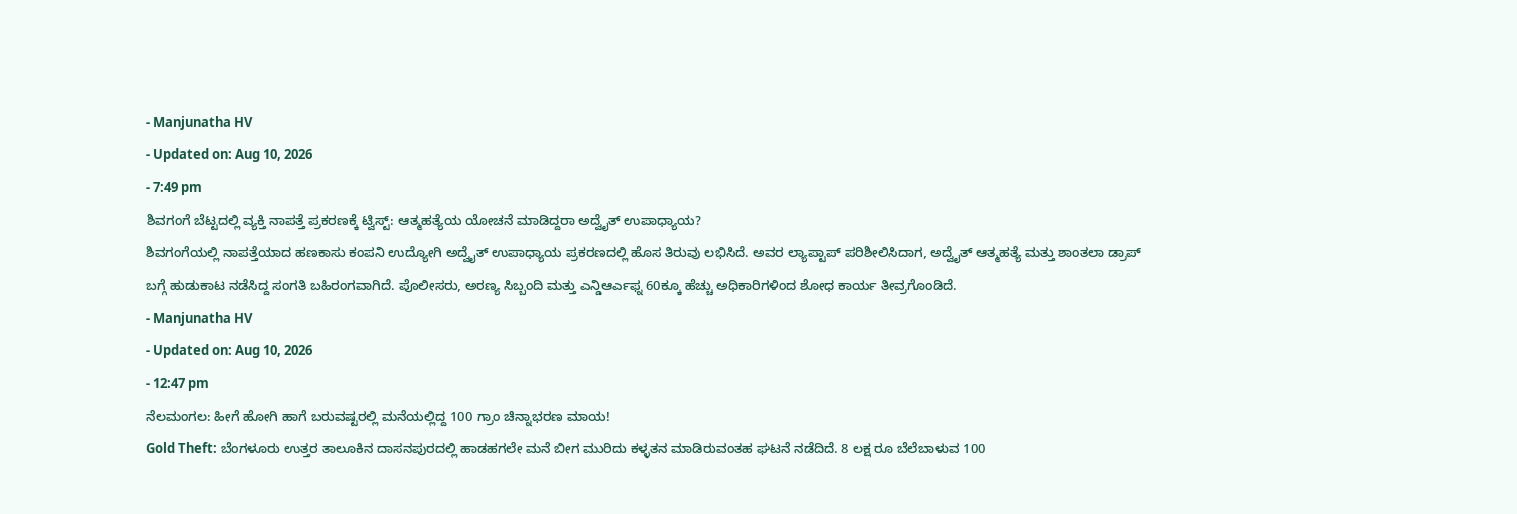- Manjunatha HV
- Updated on: Aug 10, 2026
- 7:49 pm
ಶಿವಗಂಗೆ ಬೆಟ್ಟದಲ್ಲಿ ವ್ಯಕ್ತಿ ನಾಪತ್ತೆ ಪ್ರಕರಣಕ್ಕೆ ಟ್ವಿಸ್ಟ್: ಆತ್ಮಹತ್ಯೆಯ ಯೋಚನೆ ಮಾಡಿದ್ದರಾ ಅದ್ವೈತ್ ಉಪಾಧ್ಯಾಯ?
ಶಿವಗಂಗೆಯಲ್ಲಿ ನಾಪತ್ತೆಯಾದ ಹಣಕಾಸು ಕಂಪನಿ ಉದ್ಯೋಗಿ ಅದ್ವೈತ್ ಉಪಾಧ್ಯಾಯ ಪ್ರಕರಣದಲ್ಲಿ ಹೊಸ ತಿರುವು ಲಭಿಸಿದೆ. ಅವರ ಲ್ಯಾಪ್ಟಾಪ್ ಪರಿಶೀಲಿಸಿದಾಗ, ಅದ್ವೈತ್ ಆತ್ಮಹತ್ಯೆ ಮತ್ತು ಶಾಂತಲಾ ಡ್ರಾಪ್ ಬಗ್ಗೆ ಹುಡುಕಾಟ ನಡೆಸಿದ್ದ ಸಂಗತಿ ಬಹಿರಂಗವಾಗಿದೆ. ಪೊಲೀಸರು, ಅರಣ್ಯ ಸಿಬ್ಬಂದಿ ಮತ್ತು ಎನ್ಡಿಆರ್ಎಫ್ನ 60ಕ್ಕೂ ಹೆಚ್ಚು ಅಧಿಕಾರಿಗಳಿಂದ ಶೋಧ ಕಾರ್ಯ ತೀವ್ರಗೊಂಡಿದೆ.
- Manjunatha HV
- Updated on: Aug 10, 2026
- 12:47 pm
ನೆಲಮಂಗಲ: ಹೀಗೆ ಹೋಗಿ ಹಾಗೆ ಬರುವಷ್ಟರಲ್ಲಿ ಮನೆಯಲ್ಲಿದ್ದ 100 ಗ್ರಾಂ ಚಿನ್ನಾಭರಣ ಮಾಯ!
Gold Theft: ಬೆಂಗಳೂರು ಉತ್ತರ ತಾಲೂಕಿನ ದಾಸನಪುರದಲ್ಲಿ ಹಾಡಹಗಲೇ ಮನೆ ಬೀಗ ಮುರಿದು ಕಳ್ಳತನ ಮಾಡಿರುವಂತಹ ಘಟನೆ ನಡೆದಿದೆ. 8 ಲಕ್ಷ ರೂ ಬೆಲೆಬಾಳುವ 100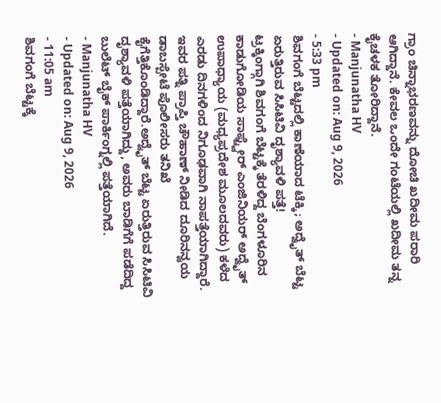ಗ್ರಾಂ ಚಿನ್ನಾಭರಣವನ್ನು ದೋಚಿ ಖದೀಮ ಪರಾರಿ ಆಗಿದ್ದಾನೆ. ಕೇವಲ ಒಂದೇ ಗಂಟೆಯಲ್ಲಿ ಖದೀಮ ತನ್ನ ಕೈಚಳಕ ತೋರಿದ್ದಾನೆ.
- Manjunatha HV
- Updated on: Aug 9, 2026
- 5:33 pm
ಶಿವಗಂಗೆ ಬೆಟ್ಟದಲ್ಲಿ ಕಾಣೆಯಾದ ಟೆಕ್ಕಿ; ಅದ್ವೈತ್ ಬೆಟ್ಟ ಏರುತ್ತಿರುವ ಸಿಸಿಟಿವಿ ದೃಶ್ಯಾವಳಿ ಪತ್ತೆ!
ಟ್ರಕ್ಕಿಂಗ್ಗಾಗಿ ಶಿವಗಂಗೆ ಬೆಟ್ಟಕ್ಕೆ ತೆರಳಿದ್ದ ಬೆಂಗಳೂರಿನ ಕಾಡುಗೋಡಿಯ ಸಾಫ್ಟ್ವೇರ್ ಎಂಜಿನಿಯರ್ ಅದ್ವೈತ್ ಉಪಾಧ್ಯಾಯ (ಮಧ್ಯಪ್ರದೇಶ ಮೂಲದವರು) ಕಳೆದ ಎರಡು ದಿನಗಳಿಂದ ನಿಗೂಢವಾಗಿ ನಾಪತ್ತೆಯಾಗಿದ್ದಾರೆ. ಇವರ ಪತ್ನಿ ಪ್ರಾಪ್ತಿ ಚೌಹಾಣ್ ನೀಡಿದ ದೂರಿನನ್ವಯ ಡಾಬಸ್ಪೇಟೆ ಪೊಲೀಸರು ತನಿಖೆ ಕೈಗೆತ್ತಿಕೊಂಡಿದ್ದಾರೆ.ಅದ್ವೈತ್ ಬೆಟ್ಟ ಏರುತ್ತಿರುವ ಸಿಸಿಟಿವಿ ದೃಶ್ಯಾವಳಿ ಪತ್ತೆಯಾಗಿದ್ದು, ಅವರು ಬಾಡಿಗೆಗೆ ಪಡೆದಿದ್ದ ಬುಲೆಟ್ ಬೈಕ್ ಪಾರ್ಕಿಂಗ್ನಲ್ಲಿ ಪತ್ತೆಯಾಗಿದೆ.
- Manjunatha HV
- Updated on: Aug 9, 2026
- 11:05 am
ಶಿವಗಂಗೆ ಬೆಟ್ಟಕ್ಕೆ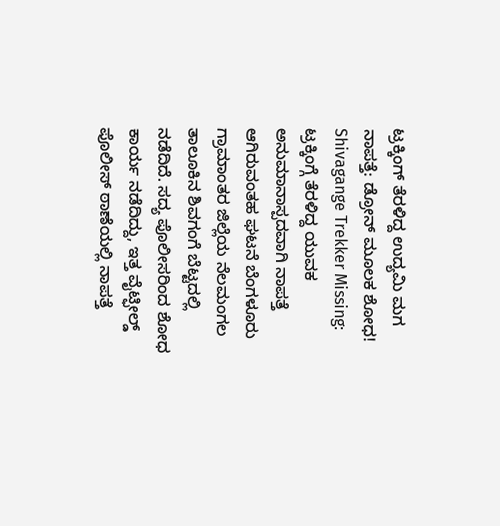ಟ್ರಕ್ಕಿಂಗ್ ತೆರಳಿದ್ದ ಉದ್ಯಮಿ ಮಗ ನಾಪತ್ತೆ: ಡ್ರೋನ್ ಮೂಲಕ ಶೋಧ!
Shivagange Trekker Missing: ಟ್ರಕ್ಕಿಂಗ್ಗೆ ತೆರಳಿದ್ದ ಯುವಕ ಅನುಮಾನಾಸ್ಪದವಾಗಿ ನಾಪತ್ತೆ ಆಗಿರುವಂತಹ ಘಟನೆ ಬೆಂಗಳೂರು ಗ್ರಾಮಾಂತರ ಜಿಲ್ಲೆಯ ನೆಲಮಂಗಲ ತಾಲೂಕಿನ ಶಿವಗಂಗೆ ಬೆಟ್ಟದಲ್ಲಿ ನಡೆದಿದೆ. ಸದ್ಯ ಪೊಲೀಸರಿಂದ ಶೋಧ ಕಾರ್ಯ ನಡೆದಿದ್ದು, ಇತ್ತ ವೈಟ್ಫೀಲ್ಡ್ ಪೊಲೀಸ್ ಠಾಣೆಯಲ್ಲಿ ನಾಪತ್ತೆ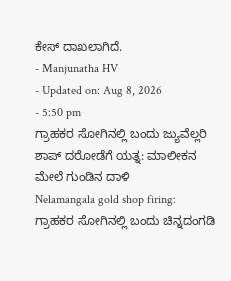ಕೇಸ್ ದಾಖಲಾಗಿದೆ.
- Manjunatha HV
- Updated on: Aug 8, 2026
- 5:50 pm
ಗ್ರಾಹಕರ ಸೋಗಿನಲ್ಲಿ ಬಂದು ಜ್ಯುವೆಲ್ಲರಿ ಶಾಪ್ ದರೋಡೆಗೆ ಯತ್ನ: ಮಾಲೀಕನ ಮೇಲೆ ಗುಂಡಿನ ದಾಳಿ
Nelamangala gold shop firing: ಗ್ರಾಹಕರ ಸೋಗಿನಲ್ಲಿ ಬಂದು ಚಿನ್ನದಂಗಡಿ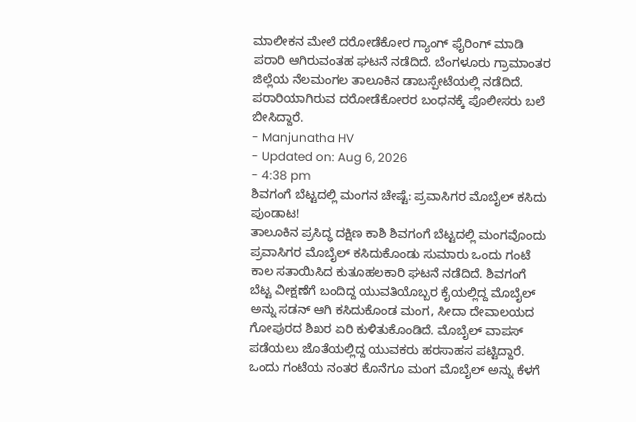ಮಾಲೀಕನ ಮೇಲೆ ದರೋಡೆಕೋರ ಗ್ಯಾಂಗ್ ಫೈರಿಂಗ್ ಮಾಡಿ ಪರಾರಿ ಆಗಿರುವಂತಹ ಘಟನೆ ನಡೆದಿದೆ. ಬೆಂಗಳೂರು ಗ್ರಾಮಾಂತರ ಜಿಲ್ಲೆಯ ನೆಲಮಂಗಲ ತಾಲೂಕಿನ ಡಾಬಸ್ಪೇಟೆಯಲ್ಲಿ ನಡೆದಿದೆ. ಪರಾರಿಯಾಗಿರುವ ದರೋಡೆಕೋರರ ಬಂಧನಕ್ಕೆ ಪೊಲೀಸರು ಬಲೆ ಬೀಸಿದ್ದಾರೆ.
- Manjunatha HV
- Updated on: Aug 6, 2026
- 4:38 pm
ಶಿವಗಂಗೆ ಬೆಟ್ಟದಲ್ಲಿ ಮಂಗನ ಚೇಷ್ಟೆ: ಪ್ರವಾಸಿಗರ ಮೊಬೈಲ್ ಕಸಿದು ಪುಂಡಾಟ!
ತಾಲೂಕಿನ ಪ್ರಸಿದ್ಧ ದಕ್ಷಿಣ ಕಾಶಿ ಶಿವಗಂಗೆ ಬೆಟ್ಟದಲ್ಲಿ ಮಂಗವೊಂದು ಪ್ರವಾಸಿಗರ ಮೊಬೈಲ್ ಕಸಿದುಕೊಂಡು ಸುಮಾರು ಒಂದು ಗಂಟೆ ಕಾಲ ಸತಾಯಿಸಿದ ಕುತೂಹಲಕಾರಿ ಘಟನೆ ನಡೆದಿದೆ. ಶಿವಗಂಗೆ ಬೆಟ್ಟ ವೀಕ್ಷಣೆಗೆ ಬಂದಿದ್ದ ಯುವತಿಯೊಬ್ಬರ ಕೈಯಲ್ಲಿದ್ದ ಮೊಬೈಲ್ ಅನ್ನು ಸಡನ್ ಆಗಿ ಕಸಿದುಕೊಂಡ ಮಂಗ, ಸೀದಾ ದೇವಾಲಯದ ಗೋಪುರದ ಶಿಖರ ಏರಿ ಕುಳಿತುಕೊಂಡಿದೆ. ಮೊಬೈಲ್ ವಾಪಸ್ ಪಡೆಯಲು ಜೊತೆಯಲ್ಲಿದ್ದ ಯುವಕರು ಹರಸಾಹಸ ಪಟ್ಟಿದ್ದಾರೆ. ಒಂದು ಗಂಟೆಯ ನಂತರ ಕೊನೆಗೂ ಮಂಗ ಮೊಬೈಲ್ ಅನ್ನು ಕೆಳಗೆ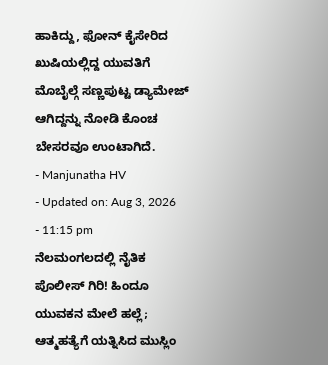ಹಾಕಿದ್ದು, ಫೋನ್ ಕೈಸೇರಿದ ಖುಷಿಯಲ್ಲಿದ್ದ ಯುವತಿಗೆ ಮೊಬೈಲ್ಗೆ ಸಣ್ಣಪುಟ್ಟ ಡ್ಯಾಮೇಜ್ ಆಗಿದ್ದನ್ನು ನೋಡಿ ಕೊಂಚ ಬೇಸರವೂ ಉಂಟಾಗಿದೆ.
- Manjunatha HV
- Updated on: Aug 3, 2026
- 11:15 pm
ನೆಲಮಂಗಲದಲ್ಲಿ ನೈತಿಕ ಪೊಲೀಸ್ ಗಿರಿ! ಹಿಂದೂ ಯುವಕನ ಮೇಲೆ ಹಲ್ಲೆ; ಆತ್ಮಹತ್ಯೆಗೆ ಯತ್ನಿಸಿದ ಮುಸ್ಲಿಂ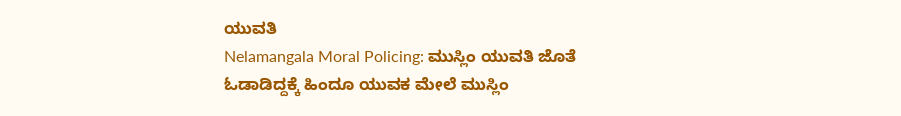ಯುವತಿ
Nelamangala Moral Policing: ಮುಸ್ಲಿಂ ಯುವತಿ ಜೊತೆ ಓಡಾಡಿದ್ದಕ್ಕೆ ಹಿಂದೂ ಯುವಕ ಮೇಲೆ ಮುಸ್ಲಿಂ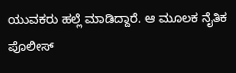ಯುವಕರು ಹಲ್ಲೆ ಮಾಡಿದ್ದಾರೆ. ಆ ಮೂಲಕ ನೈತಿಕ ಪೊಲೀಸ್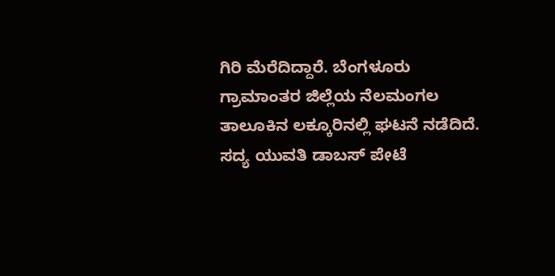ಗಿರಿ ಮೆರೆದಿದ್ದಾರೆ. ಬೆಂಗಳೂರು ಗ್ರಾಮಾಂತರ ಜಿಲ್ಲೆಯ ನೆಲಮಂಗಲ ತಾಲೂಕಿನ ಲಕ್ಕೂರಿನಲ್ಲಿ ಘಟನೆ ನಡೆದಿದೆ. ಸದ್ಯ ಯುವತಿ ಡಾಬಸ್ ಪೇಟೆ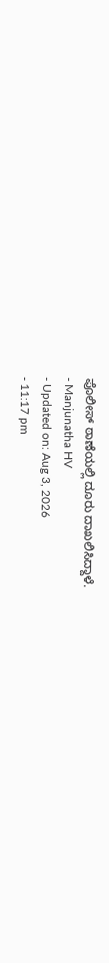ಪೊಲೀಸ್ ಠಾಣೆಯಲ್ಲಿ ದೂರು ದಾಖಲಿಸಿದ್ದಾಳೆ.
- Manjunatha HV
- Updated on: Aug 3, 2026
- 11:17 pm